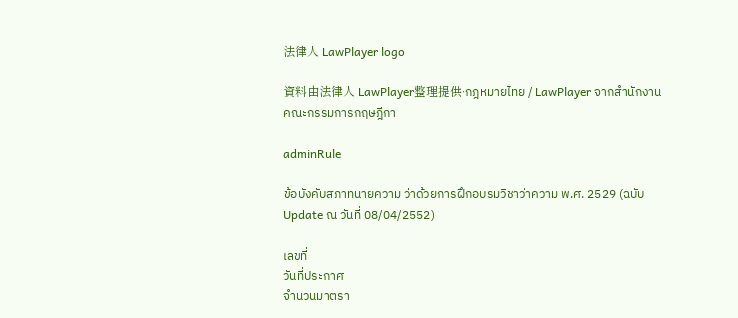法律人 LawPlayer logo

資料由法律人 LawPlayer整理提供·กฎหมายไทย / LawPlayer จากสำนักงานคณะกรรมการกฤษฎีกา

adminRule

ข้อบังคับสภาทนายความ ว่าด้วยการฝึกอบรมวิชาว่าความ พ.ศ. 2529 (ฉบับ Update ณ วันที่ 08/04/2552)

เลขที่
วันที่ประกาศ
จำนวนมาตรา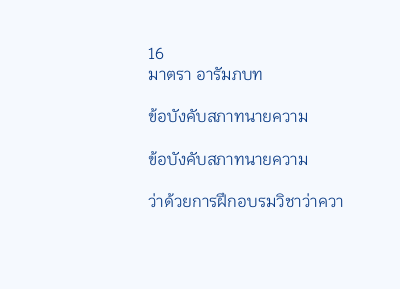16
มาตรา อารัมภบท

ข้อบังคับสภาทนายความ

ข้อบังคับสภาทนายความ

ว่าด้วยการฝึกอบรมวิชาว่าควา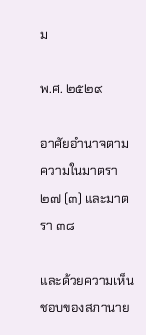ม

พ.ศ. ๒๕๒๙

อาศัยอำนาจตามความในมาตรา ๒๗ (๓) และมาตรา ๓๘

และด้วยความเห็นชอบของสภานาย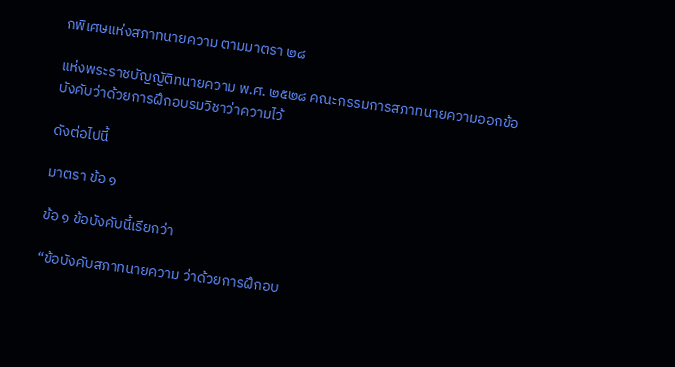กพิเศษแห่งสภาทนายความ ตามมาตรา ๒๘

แห่งพระราชบัญญัติทนายความ พ.ศ. ๒๕๒๘ คณะกรรมการสภาทนายความออกข้อบังคับว่าด้วยการฝึกอบรมวิชาว่าความไว้

ดังต่อไปนี้

มาตรา ข้อ ๑

ข้อ ๑ ข้อบังคับนี้เรียกว่า

“ข้อบังคับสภาทนายความ ว่าด้วยการฝึกอบ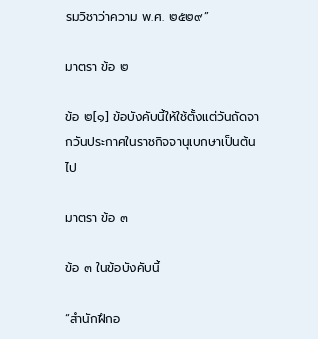รมวิชาว่าความ พ.ศ. ๒๕๒๙”

มาตรา ข้อ ๒

ข้อ ๒[๑] ข้อบังคับนี้ให้ใช้ตั้งแต่วันถัดจากวันประกาศในราชกิจจานุเบกษาเป็นต้นไป

มาตรา ข้อ ๓

ข้อ ๓ ในข้อบังคับนี้

“สำนักฝึกอ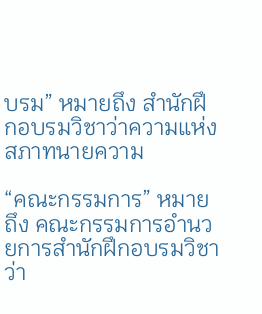บรม” หมายถึง สำนักฝึกอบรมวิชาว่าความแห่งสภาทนายความ

“คณะกรรมการ” หมายถึง คณะกรรมการอำนวยการสำนักฝึกอบรมวิชาว่า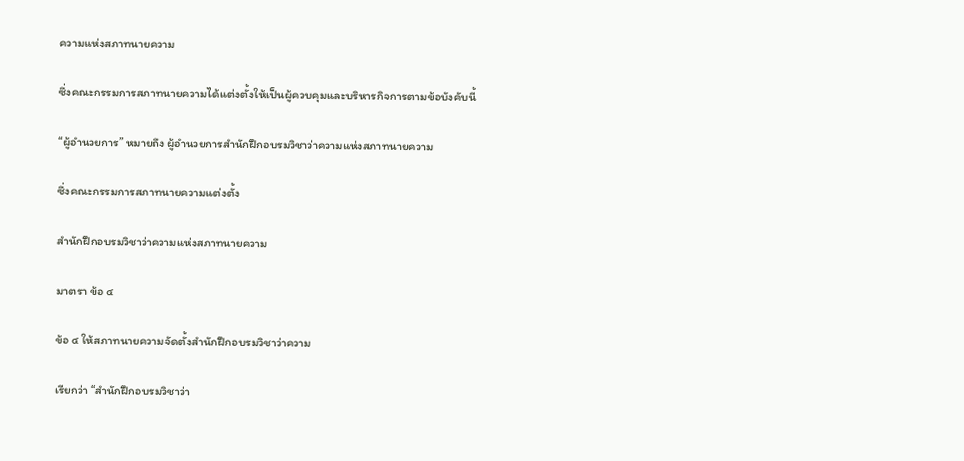ความแห่งสภาทนายความ

ซึ่งคณะกรรมการสภาทนายความได้แต่งตั้งให้เป็นผู้ควบคุมและบริหารกิจการตามข้อบังคับนี้

“ผู้อำนวยการ” หมายถึง ผู้อำนวยการสำนักฝึกอบรมวิชาว่าความแห่งสภาทนายความ

ซึ่งคณะกรรมการสภาทนายความแต่งตั้ง

สำนักฝึกอบรมวิชาว่าความแห่งสภาทนายความ

มาตรา ข้อ ๔

ข้อ ๔ ให้สภาทนายความจัดตั้งสำนักฝึกอบรมวิชาว่าความ

เรียกว่า “สำนักฝึกอบรมวิชาว่า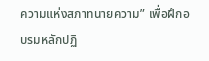ความแห่งสภาทนายความ” เพื่อฝึกอบรมหลักปฏิ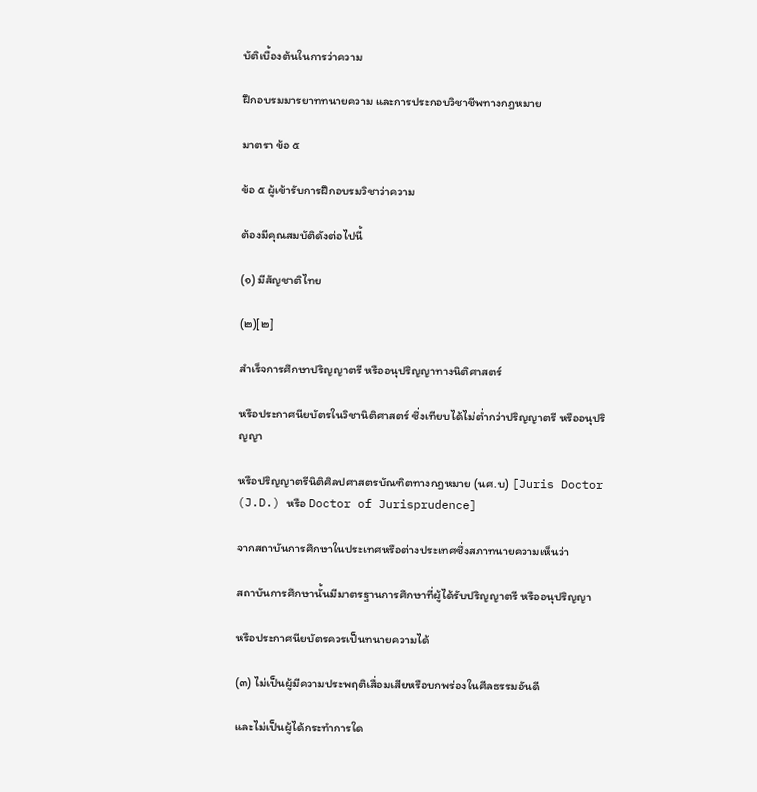บัติเบื้องต้นในการว่าความ

ฝึกอบรมมารยาททนายความ และการประกอบวิชาชีพทางกฎหมาย

มาตรา ข้อ ๕

ข้อ ๕ ผู้เข้ารับการฝึกอบรมวิชาว่าความ

ต้องมีคุณสมบัติดังต่อไปนี้

(๑) มีสัญชาติไทย

(๒)[๒]

สำเร็จการศึกษาปริญญาตรี หรืออนุปริญญาทางนิติศาสตร์

หรือประกาศนียบัตรในวิชานิติศาสตร์ ซึ่งเทียบได้ไม่ต่ำกว่าปริญญาตรี หรืออนุปริญญา

หรือปริญญาตรีนิติศิลปศาสตรบัณฑิตทางกฎหมาย (นศ.บ) [Juris Doctor (J.D.) หรือ Doctor of Jurisprudence]

จากสถาบันการศึกษาในประเทศหรือต่างประเทศซึ่งสภาทนายความเห็นว่า

สถาบันการศึกษานั้นมีมาตรฐานการศึกษาที่ผู้ได้รับปริญญาตรี หรืออนุปริญญา

หรือประกาศนียบัตรควรเป็นทนายความได้

(๓) ไม่เป็นผู้มีความประพฤติเสื่อมเสียหรือบกพร่องในศีลธรรมอันดี

และไม่เป็นผู้ได้กระทำการใด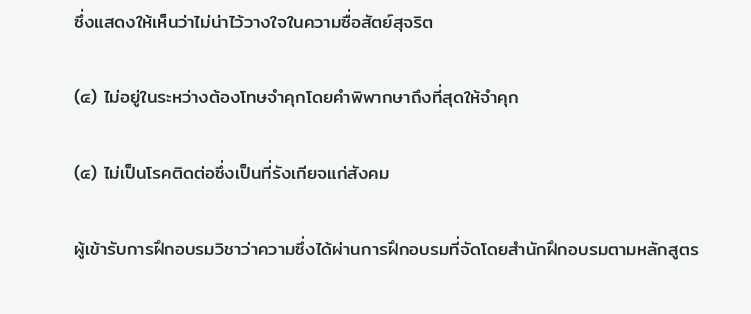ซึ่งแสดงให้เห็นว่าไม่น่าไว้วางใจในความซื่อสัตย์สุจริต

(๔) ไม่อยู่ในระหว่างต้องโทษจำคุกโดยคำพิพากษาถึงที่สุดให้จำคุก

(๕) ไม่เป็นโรคติดต่อซึ่งเป็นที่รังเกียจแก่สังคม

ผู้เข้ารับการฝึกอบรมวิชาว่าความซึ่งได้ผ่านการฝึกอบรมที่จัดโดยสำนักฝึกอบรมตามหลักสูตร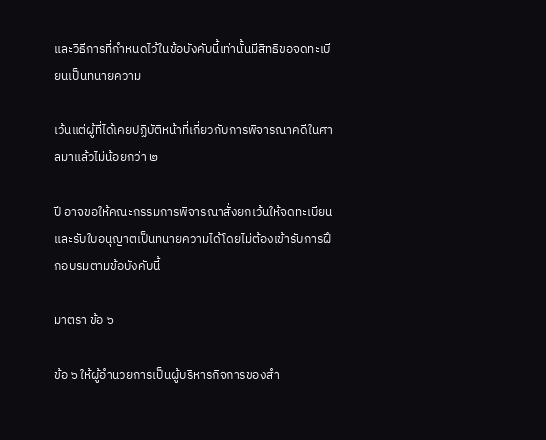และวิธีการที่กำหนดไว้ในข้อบังคับนี้เท่านั้นมีสิทธิขอจดทะเบียนเป็นทนายความ

เว้นแต่ผู้ที่ได้เคยปฏิบัติหน้าที่เกี่ยวกับการพิจารณาคดีในศาลมาแล้วไม่น้อยกว่า ๒

ปี อาจขอให้คณะกรรมการพิจารณาสั่งยกเว้นให้จดทะเบียนและรับใบอนุญาตเป็นทนายความได้โดยไม่ต้องเข้ารับการฝึกอบรมตามข้อบังคับนี้

มาตรา ข้อ ๖

ข้อ ๖ ให้ผู้อำนวยการเป็นผู้บริหารกิจการของสำ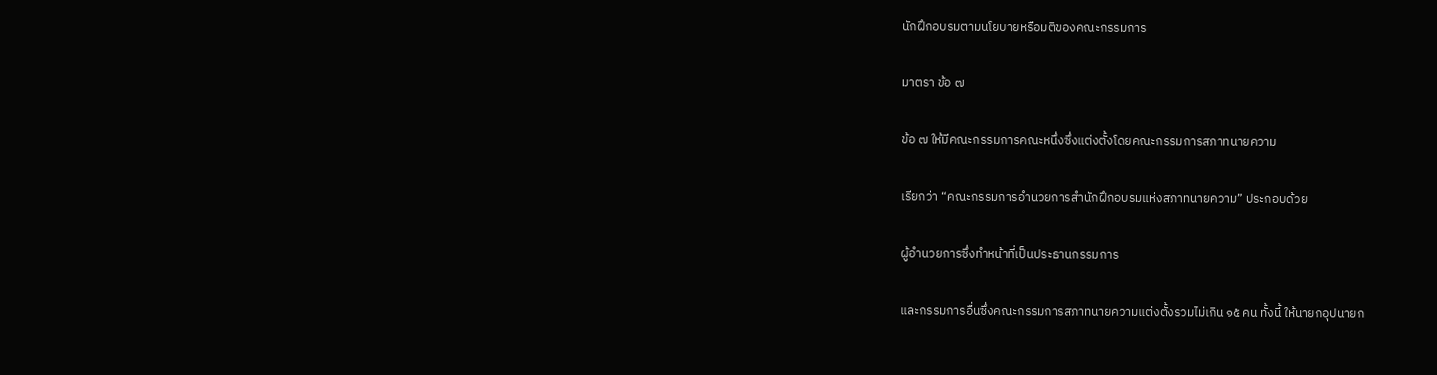นักฝึกอบรมตามนโยบายหรือมติของคณะกรรมการ

มาตรา ข้อ ๗

ข้อ ๗ ให้มีคณะกรรมการคณะหนึ่งซึ่งแต่งตั้งโดยคณะกรรมการสภาทนายความ

เรียกว่า “คณะกรรมการอำนวยการสำนักฝึกอบรมแห่งสภาทนายความ” ประกอบด้วย

ผู้อำนวยการซึ่งทำหน้าที่เป็นประธานกรรมการ

และกรรมการอื่นซึ่งคณะกรรมการสภาทนายความแต่งตั้งรวมไม่เกิน ๑๕ คน ทั้งนี้ ให้นายกอุปนายก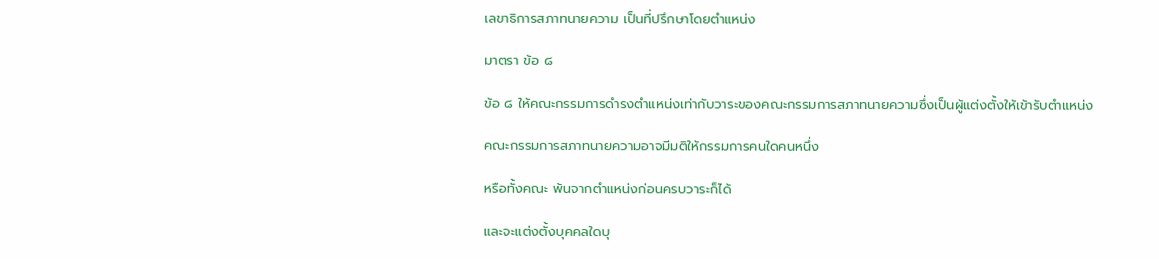เลขาธิการสภาทนายความ เป็นที่ปรึกษาโดยตำแหน่ง

มาตรา ข้อ ๘

ข้อ ๘ ให้คณะกรรมการดำรงตำแหน่งเท่ากับวาระของคณะกรรมการสภาทนายความซึ่งเป็นผู้แต่งตั้งให้เข้ารับตำแหน่ง

คณะกรรมการสภาทนายความอาจมีมติให้กรรมการคนใดคนหนึ่ง

หรือทั้งคณะ พ้นจากตำแหน่งก่อนครบวาระก็ได้

และจะแต่งตั้งบุคคลใดบุ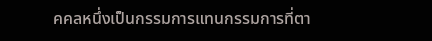คคลหนึ่งเป็นกรรมการแทนกรรมการที่ตา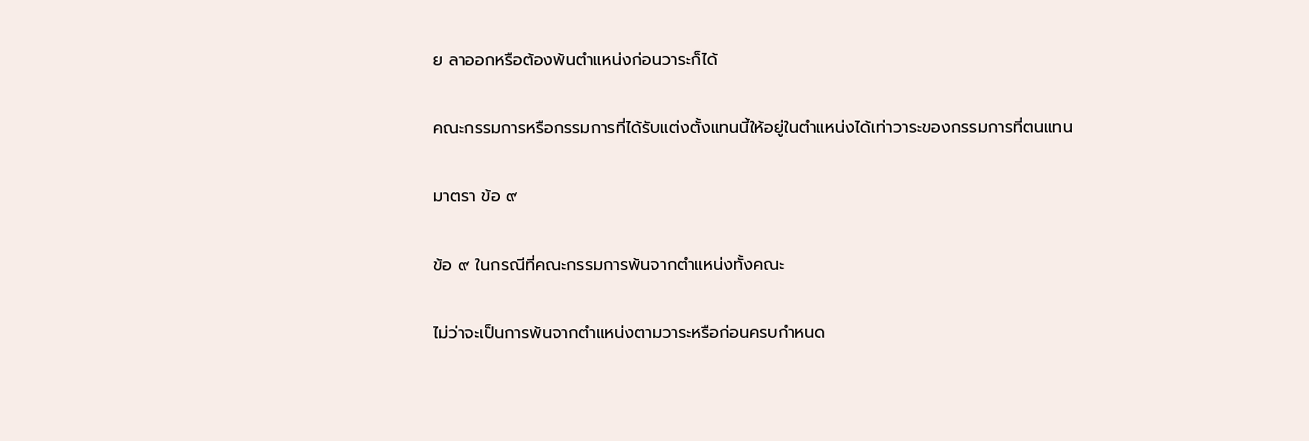ย ลาออกหรือต้องพ้นตำแหน่งก่อนวาระก็ได้

คณะกรรมการหรือกรรมการที่ได้รับแต่งตั้งแทนนี้ให้อยู่ในตำแหน่งได้เท่าวาระของกรรมการที่ตนแทน

มาตรา ข้อ ๙

ข้อ ๙ ในกรณีที่คณะกรรมการพ้นจากตำแหน่งทั้งคณะ

ไม่ว่าจะเป็นการพ้นจากตำแหน่งตามวาระหรือก่อนครบกำหนด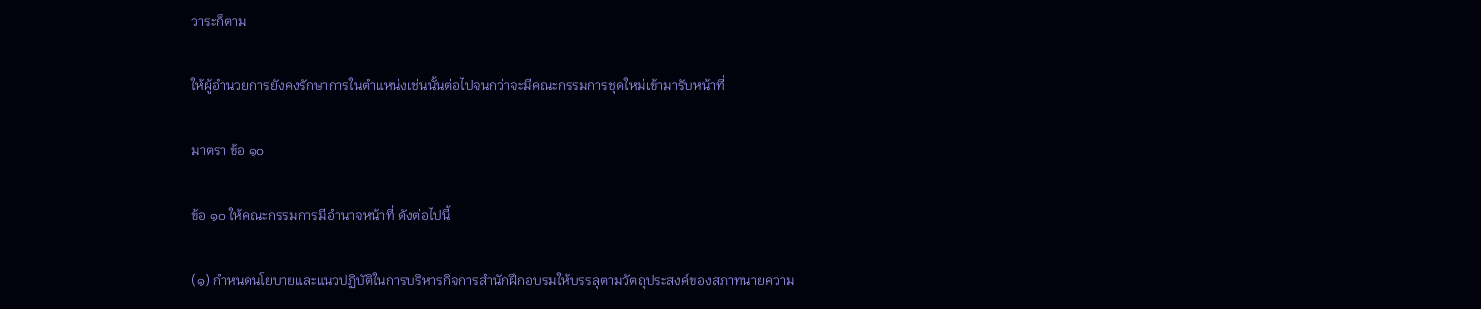วาระก็ตาม

ให้ผู้อำนวยการยังคงรักษาการในตำแหน่งเช่นนั้นต่อไปจนกว่าจะมีคณะกรรมการชุดใหม่เข้ามารับหน้าที่

มาตรา ข้อ ๑๐

ข้อ ๑๐ ให้คณะกรรมการมีอำนาจหน้าที่ ดังต่อไปนี้

(๑) กำหนดนโยบายและแนวปฏิบัติในการบริหารกิจการสำนักฝึกอบรมให้บรรลุตามวัตถุประสงค์ของสภาทนายความ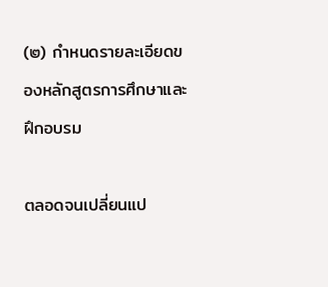(๒) กำหนดรายละเอียดของหลักสูตรการศึกษาและฝึกอบรม

ตลอดจนเปลี่ยนแป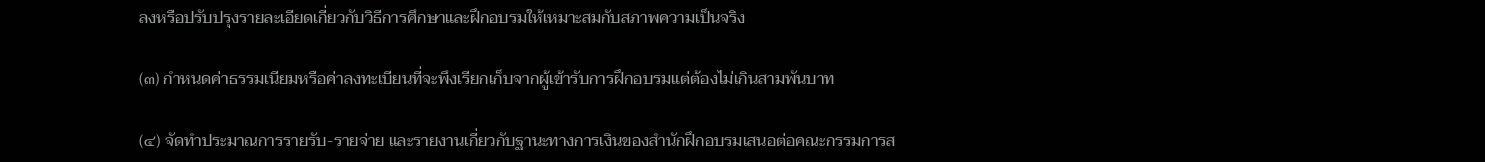ลงหรือปรับปรุงรายละเอียดเกี่ยวกับวิธีการศึกษาและฝึกอบรมให้เหมาะสมกับสภาพความเป็นจริง

(๓) กำหนดค่าธรรมเนียมหรือค่าลงทะเบียนที่จะพึงเรียกเก็บจากผู้เข้ารับการฝึกอบรมแต่ต้องไม่เกินสามพันบาท

(๔) จัดทำประมาณการรายรับ-รายจ่าย และรายงานเกี่ยวกับฐานะทางการเงินของสำนักฝึกอบรมเสนอต่อคณะกรรมการส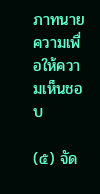ภาทนายความเพื่อให้ความเห็นชอบ

(๕) จัด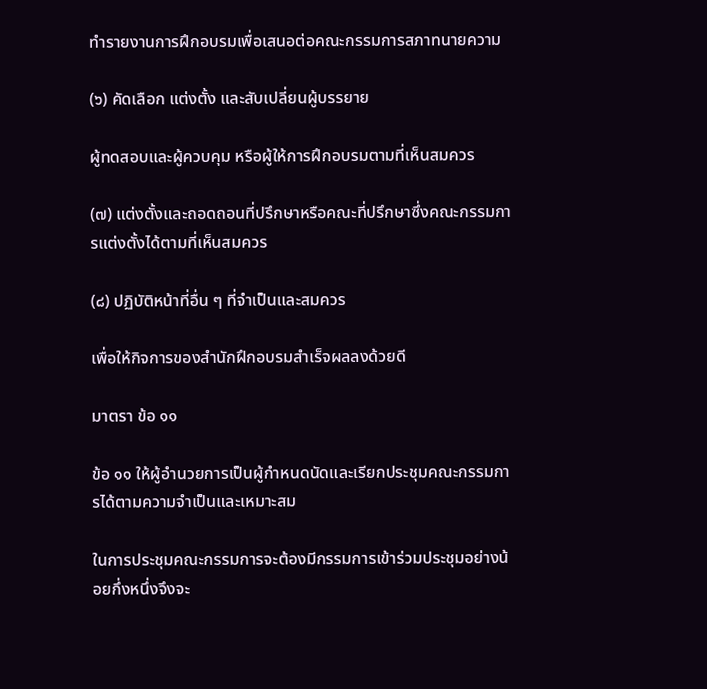ทำรายงานการฝึกอบรมเพื่อเสนอต่อคณะกรรมการสภาทนายความ

(๖) คัดเลือก แต่งตั้ง และสับเปลี่ยนผู้บรรยาย

ผู้ทดสอบและผู้ควบคุม หรือผู้ให้การฝึกอบรมตามที่เห็นสมควร

(๗) แต่งตั้งและถอดถอนที่ปรึกษาหรือคณะที่ปรึกษาซึ่งคณะกรรมการแต่งตั้งได้ตามที่เห็นสมควร

(๘) ปฏิบัติหน้าที่อื่น ๆ ที่จำเป็นและสมควร

เพื่อให้กิจการของสำนักฝึกอบรมสำเร็จผลลงด้วยดี

มาตรา ข้อ ๑๑

ข้อ ๑๑ ให้ผู้อำนวยการเป็นผู้กำหนดนัดและเรียกประชุมคณะกรรมการได้ตามความจำเป็นและเหมาะสม

ในการประชุมคณะกรรมการจะต้องมีกรรมการเข้าร่วมประชุมอย่างน้อยกึ่งหนึ่งจึงจะ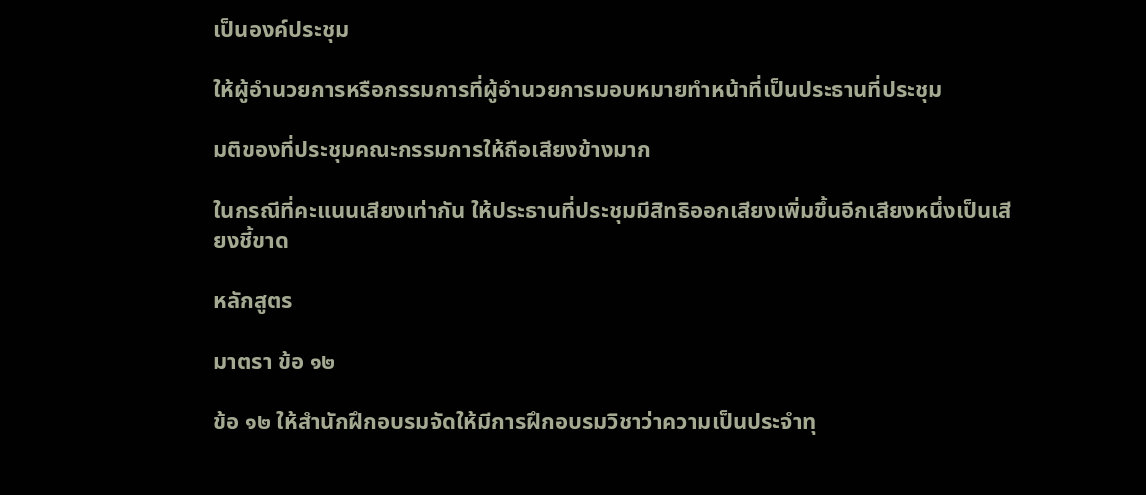เป็นองค์ประชุม

ให้ผู้อำนวยการหรือกรรมการที่ผู้อำนวยการมอบหมายทำหน้าที่เป็นประธานที่ประชุม

มติของที่ประชุมคณะกรรมการให้ถือเสียงข้างมาก

ในกรณีที่คะแนนเสียงเท่ากัน ให้ประธานที่ประชุมมีสิทธิออกเสียงเพิ่มขึ้นอีกเสียงหนึ่งเป็นเสียงชี้ขาด

หลักสูตร

มาตรา ข้อ ๑๒

ข้อ ๑๒ ให้สำนักฝึกอบรมจัดให้มีการฝึกอบรมวิชาว่าความเป็นประจำทุ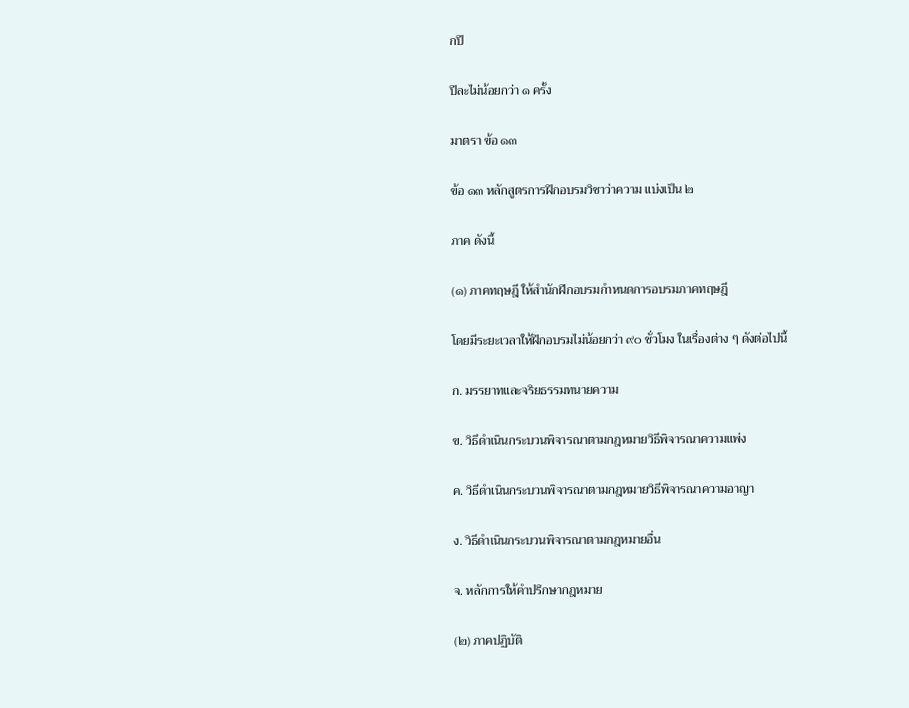กปี

ปีละไม่น้อยกว่า ๑ ครั้ง

มาตรา ข้อ ๑๓

ข้อ ๑๓ หลักสูตรการฝึกอบรมวิชาว่าความ แบ่งเป็น ๒

ภาค ดังนี้

(๑) ภาคทฤษฎี ให้สำนักฝึกอบรมกำหนดการอบรมภาคทฤษฎี

โดยมีระยะเวลาให้ฝึกอบรมไม่น้อยกว่า ๙๐ ชั่วโมง ในเรื่องต่าง ๆ ดังต่อไปนี้

ก. มรรยาทและจริยธรรมทนายความ

ข. วิธีดำเนินกระบวนพิจารณาตามกฎหมายวิธีพิจารณาความแพ่ง

ค. วิธีดำเนินกระบวนพิจารณาตามกฎหมายวิธีพิจารณาความอาญา

ง. วิธีดำเนินกระบวนพิจารณาตามกฎหมายอื่น

จ. หลักการให้คำปรึกษากฎหมาย

(๒) ภาคปฏิบัติ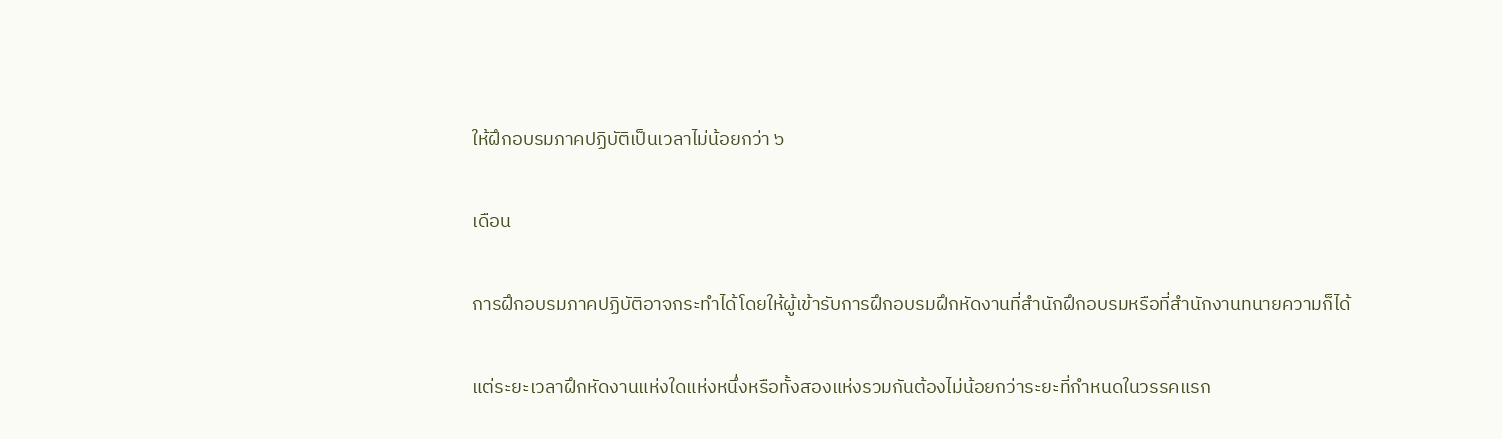ให้ฝึกอบรมภาคปฏิบัติเป็นเวลาไม่น้อยกว่า ๖

เดือน

การฝึกอบรมภาคปฏิบัติอาจกระทำได้โดยให้ผู้เข้ารับการฝึกอบรมฝึกหัดงานที่สำนักฝึกอบรมหรือที่สำนักงานทนายความก็ได้

แต่ระยะเวลาฝึกหัดงานแห่งใดแห่งหนึ่งหรือทั้งสองแห่งรวมกันต้องไม่น้อยกว่าระยะที่กำหนดในวรรคแรก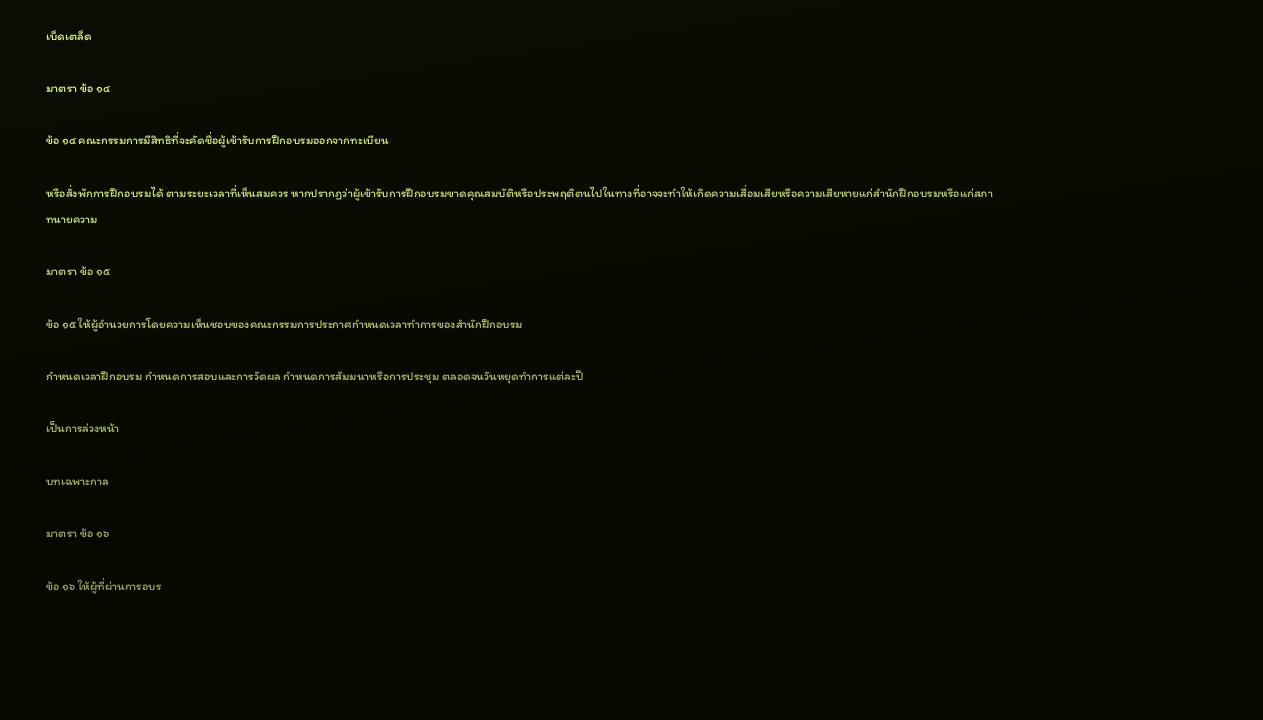เบ็ดเตล็ด

มาตรา ข้อ ๑๔

ข้อ ๑๔ คณะกรรมการมีสิทธิที่จะคัดชื่อผู้เข้ารับการฝึกอบรมออกจากทะเบียน

หรือสั่งพักการฝึกอบรมได้ ตามระยะเวลาที่เห็นสมควร หากปรากฏว่าผู้เข้ารับการฝึกอบรมขาดคุณสมบัติหรือประพฤติตนไปในทางที่อาจจะทำให้เกิดความเสื่อมเสียหรือความเสียหายแก่สำนักฝึกอบรมหรือแก่สภาทนายความ

มาตรา ข้อ ๑๕

ข้อ ๑๕ ให้ผู้อำนวยการโดยความเห็นชอบของคณะกรรมการประกาศกำหนดเวลาทำการของสำนักฝึกอบรม

กำหนดเวลาฝึกอบรม กำหนดการสอบและการวัดผล กำหนดการสัมมนาหรือการประชุม ตลอดจนวันหยุดทำการแต่ละปี

เป็นการล่วงหน้า

บทเฉพาะกาล

มาตรา ข้อ ๑๖

ข้อ ๑๖ ให้ผู้ที่ผ่านการอบร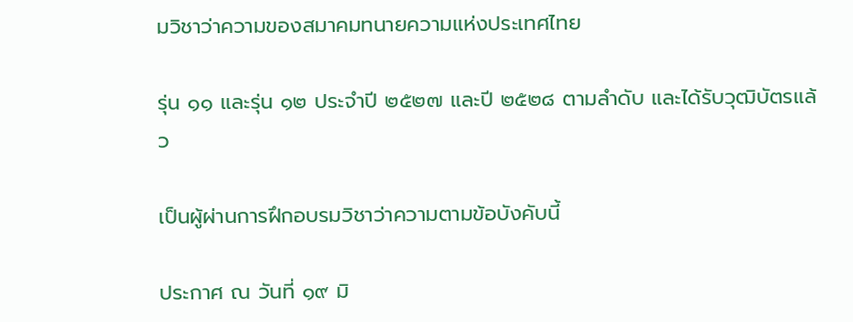มวิชาว่าความของสมาคมทนายความแห่งประเทศไทย

รุ่น ๑๑ และรุ่น ๑๒ ประจำปี ๒๕๒๗ และปี ๒๕๒๘ ตามลำดับ และได้รับวุฒิบัตรแล้ว

เป็นผู้ผ่านการฝึกอบรมวิชาว่าความตามข้อบังคับนี้

ประกาศ ณ วันที่ ๑๙ มิ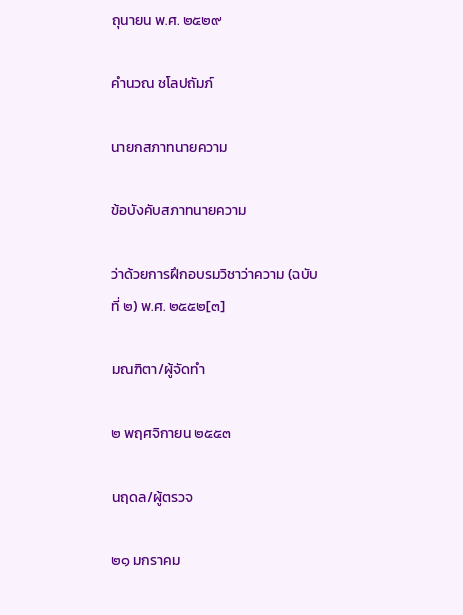ถุนายน พ.ศ. ๒๕๒๙

คำนวณ ชโลปถัมภ์

นายกสภาทนายความ

ข้อบังคับสภาทนายความ

ว่าด้วยการฝึกอบรมวิชาว่าความ (ฉบับที่ ๒) พ.ศ. ๒๕๕๒[๓]

มณฑิตา/ผู้จัดทำ

๒ พฤศจิกายน ๒๕๕๓

นฤดล/ผู้ตรวจ

๒๑ มกราคม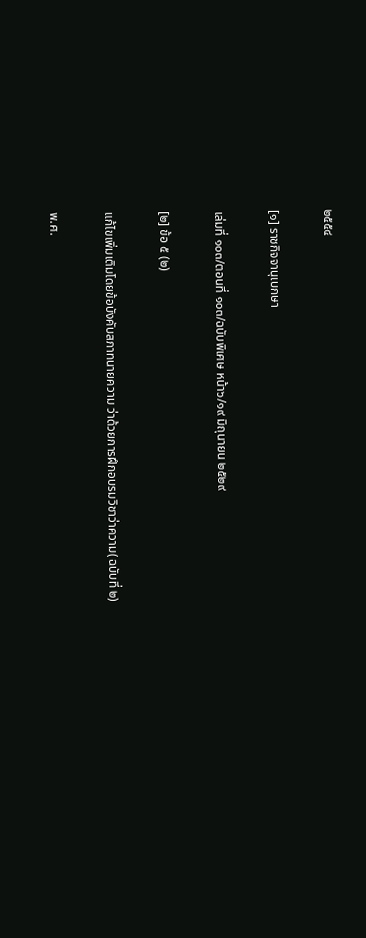๒๕๕๔

[๑] ราชกิจจานุเบกษา

เล่มที่ ๑๐๓/ตอนที่ ๑๐๓/ฉบับพิเศษ หน้า๖/๑๙ มิถุนายน ๒๕๒๙

[๒] ข้อ ๕ (๒)

แก้ไขเพิ่มเติมโดยข้อบังคับสภาทนายความ ว่าด้วยการฝึกอบรมวิชาว่าความ(ฉบับที่ ๒)

พ.ศ.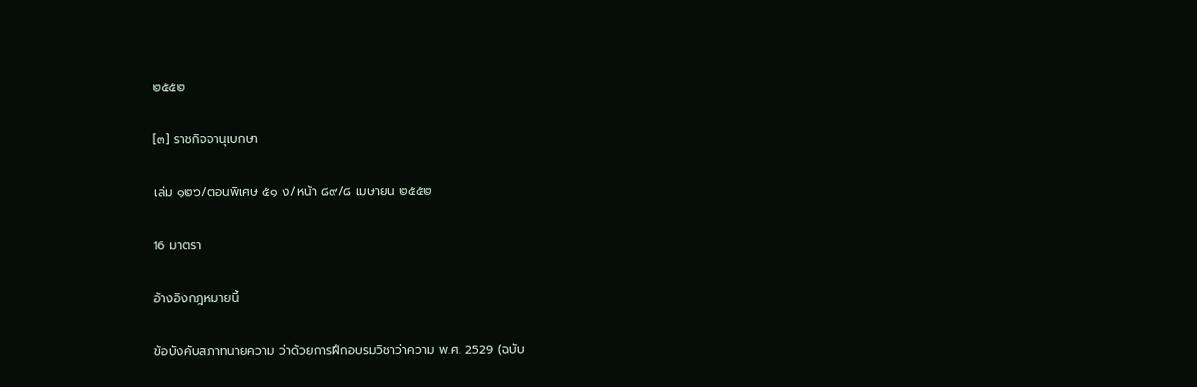๒๕๕๒

[๓] ราชกิจจานุเบกษา

เล่ม ๑๒๖/ตอนพิเศษ ๕๑ ง/หน้า ๘๙/๘ เมษายน ๒๕๕๒

16 มาตรา

อ้างอิงกฎหมายนี้

ข้อบังคับสภาทนายความ ว่าด้วยการฝึกอบรมวิชาว่าความ พ.ศ. 2529 (ฉบับ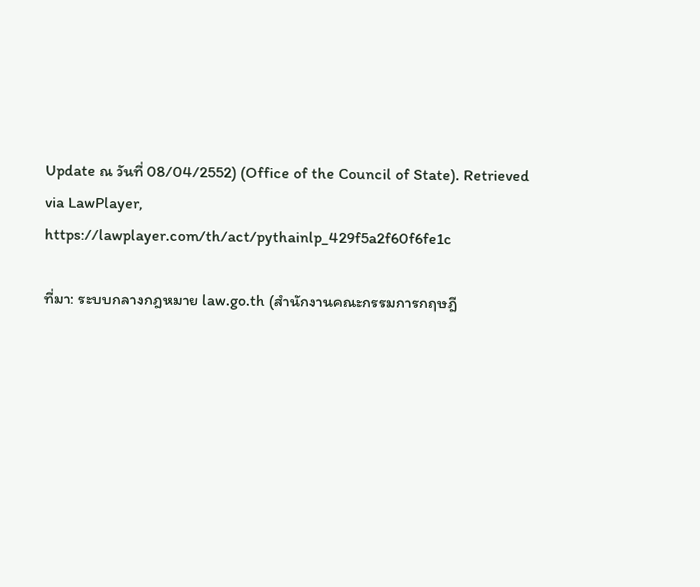Update ณ วันที่ 08/04/2552) (Office of the Council of State). Retrieved via LawPlayer, https://lawplayer.com/th/act/pythainlp_429f5a2f60f6fe1c

ที่มา: ระบบกลางกฎหมาย law.go.th (สำนักงานคณะกรรมการกฤษฎี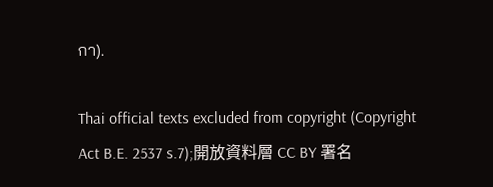กา).

Thai official texts excluded from copyright (Copyright Act B.E. 2537 s.7);開放資料層 CC BY 署名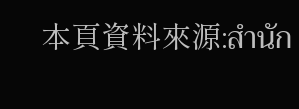本頁資料來源:สำนัก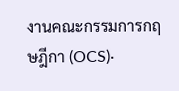งานคณะกรรมการกฤษฎีกา (OCS)·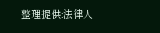整理提供:法律人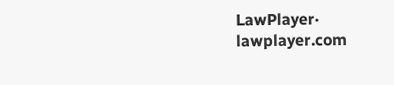LawPlayer· lawplayer.com